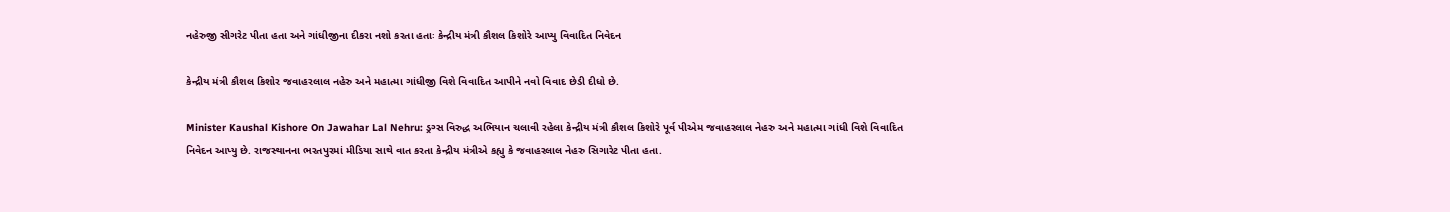નહેરુજી સીગરેટ પીતા હતા અને ગાંધીજીના દીકરા નશો કરતા હતાઃ કેન્દ્રીય મંત્રી કૌશલ કિશોરે આપ્યુ વિવાદિત નિવેદન

કેન્દ્રીય મંત્રી કૌશલ કિશોર જવાહરલાલ નહેરુ અને મહાત્મા ગાંધીજી વિશે વિવાદિત આપીને નવો વિવાદ છેડી દીધો છે.

Minister Kaushal Kishore On Jawahar Lal Nehru: ડ્રગ્સ વિરુદ્ધ અભિયાન ચલાવી રહેલા કેન્દ્રીય મંત્રી કૌશલ કિશોરે પૂર્વ પીએમ જવાહરલાલ નેહરુ અને મહાત્મા ગાંધી વિશે વિવાદિત નિવેદન આપ્યુ છે. રાજસ્થાનના ભરતપુરમાં મીડિયા સાથે વાત કરતા કેન્દ્રીય મંત્રીએ કહ્યુ કે જવાહરલાલ નેહરુ સિગારેટ પીતા હતા.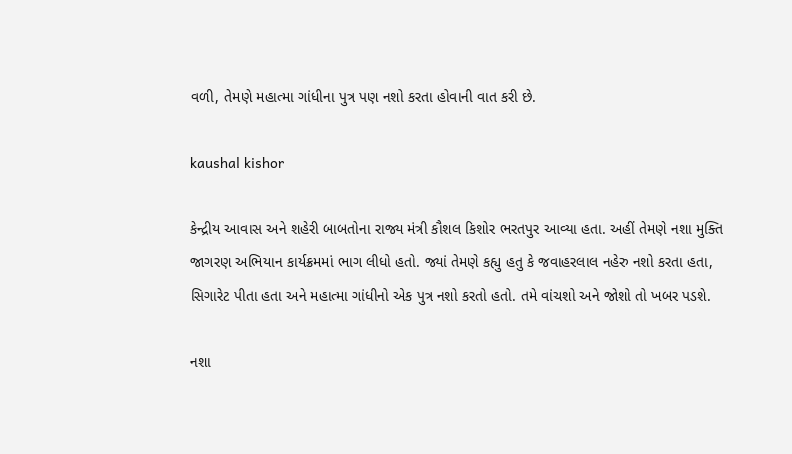વળી, તેમણે મહાત્મા ગાંધીના પુત્ર પણ નશો કરતા હોવાની વાત કરી છે.

kaushal kishor

કેન્દ્રીય આવાસ અને શહેરી બાબતોના રાજ્ય મંત્રી કૌશલ કિશોર ભરતપુર આવ્યા હતા. અહીં તેમણે નશા મુક્તિ જાગરણ અભિયાન કાર્યક્રમમાં ભાગ લીધો હતો. જ્યાં તેમણે કહ્યુ હતુ કે જવાહરલાલ નહેરુ નશો કરતા હતા, સિગારેટ પીતા હતા અને મહાત્મા ગાંધીનો એક પુત્ર નશો કરતો હતો. તમે વાંચશો અને જોશો તો ખબર પડશે.

નશા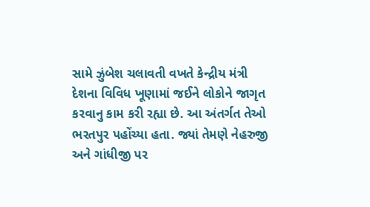સામે ઝુંબેશ ચલાવતી વખતે કેન્દ્રીય મંત્રી દેશના વિવિધ ખૂણામાં જઈને લોકોને જાગૃત કરવાનુ કામ કરી રહ્યા છે. આ અંતર્ગત તેઓ ભરતપુર પહોંચ્યા હતા. જ્યાં તેમણે નેહરુજી અને ગાંધીજી પર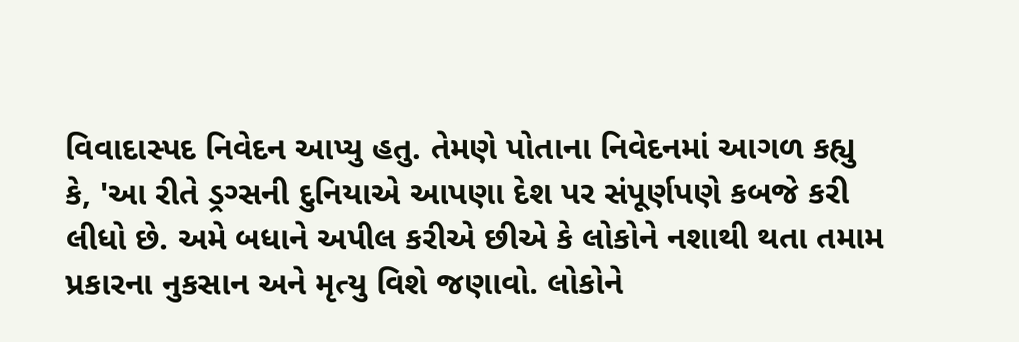વિવાદાસ્પદ નિવેદન આપ્યુ હતુ. તેમણે પોતાના નિવેદનમાં આગળ કહ્યુ કે, 'આ રીતે ડ્રગ્સની દુનિયાએ આપણા દેશ પર સંપૂર્ણપણે કબજે કરી લીધો છે. અમે બધાને અપીલ કરીએ છીએ કે લોકોને નશાથી થતા તમામ પ્રકારના નુકસાન અને મૃત્યુ વિશે જણાવો. લોકોને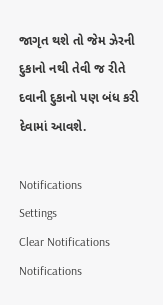જાગૃત થશે તો જેમ ઝેરની દુકાનો નથી તેવી જ રીતે દવાની દુકાનો પણ બંધ કરી દેવામાં આવશે.

Notifications
Settings
Clear Notifications
Notifications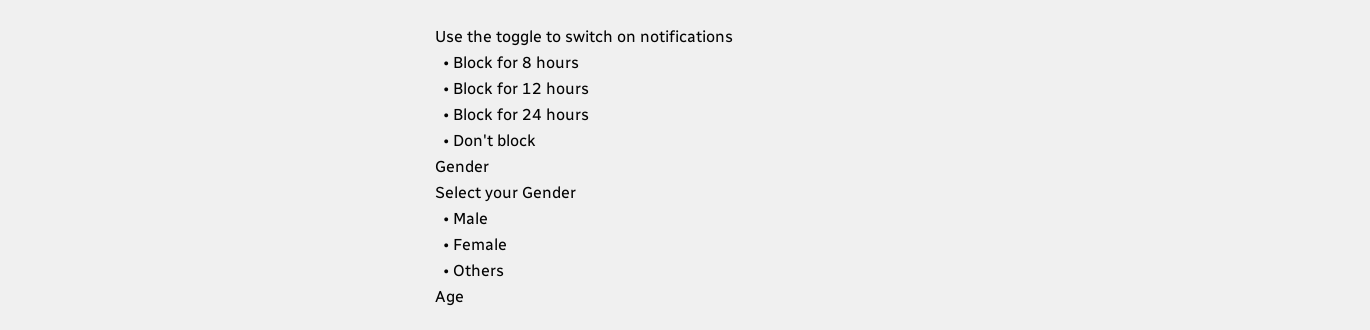Use the toggle to switch on notifications
  • Block for 8 hours
  • Block for 12 hours
  • Block for 24 hours
  • Don't block
Gender
Select your Gender
  • Male
  • Female
  • Others
Age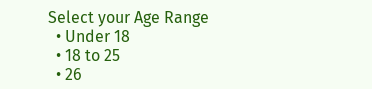Select your Age Range
  • Under 18
  • 18 to 25
  • 26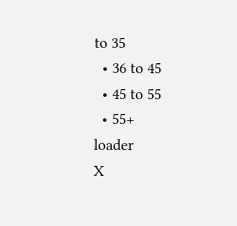to 35
  • 36 to 45
  • 45 to 55
  • 55+
loader
X